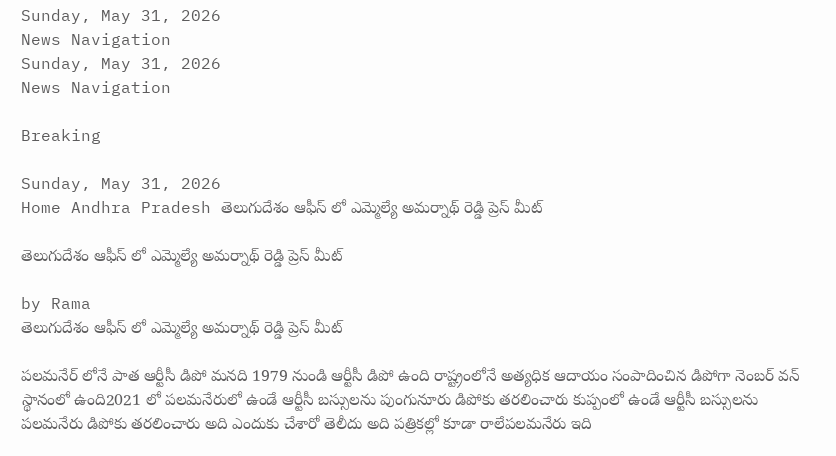Sunday, May 31, 2026
News Navigation
Sunday, May 31, 2026
News Navigation

Breaking

Sunday, May 31, 2026
Home Andhra Pradesh తెలుగుదేశం ఆఫీస్ లో ఎమ్మెల్యే అమర్నాథ్ రెడ్డి ప్రెస్ మీట్

తెలుగుదేశం ఆఫీస్ లో ఎమ్మెల్యే అమర్నాథ్ రెడ్డి ప్రెస్ మీట్

by Rama
తెలుగుదేశం ఆఫీస్ లో ఎమ్మెల్యే అమర్నాథ్ రెడ్డి ప్రెస్ మీట్

పలమనేర్ లోనే పాత ఆర్టీసీ డిపో మనది 1979 నుండి ఆర్టీసీ డిపో ఉంది రాష్ట్రంలోనే అత్యధిక ఆదాయం సంపాదించిన డిపోగా నెంబర్ వన్ స్థానంలో ఉంది2021 లో పలమనేరులో ఉండే ఆర్టీసీ బస్సులను పుంగునూరు డిపోకు తరలించారు కుప్పంలో ఉండే ఆర్టీసీ బస్సులను పలమనేరు డిపోకు తరలించారు అది ఎందుకు చేశారో తెలీదు అది పత్రికల్లో కూడా రాలేపలమనేరు ఇది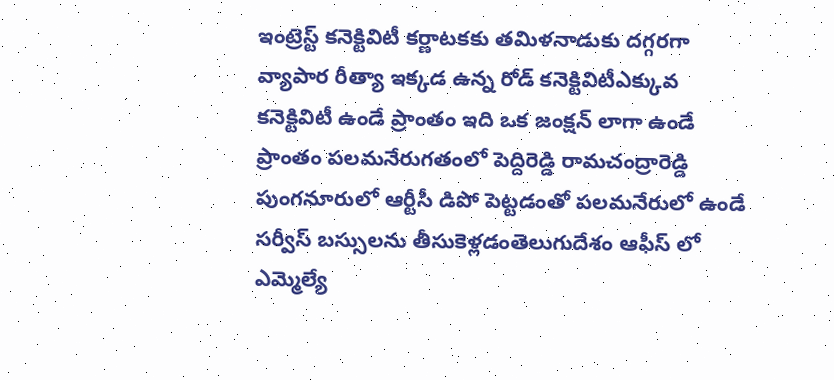ఇంట్రెస్ట్ కనెక్టివిటీ కర్ణాటకకు తమిళనాడుకు దగ్గరగా వ్యాపార రీత్యా ఇక్కడ ఉన్న రోడ్ కనెక్టివిటీఎక్కువ కనెక్టివిటీ ఉండే ప్రాంతం ఇది ఒక జంక్షన్ లాగా ఉండే ప్రాంతం పలమనేరుగతంలో పెద్దిరెడ్డి రామచంద్రారెడ్డి పుంగనూరులో ఆర్టీసీ డిపో పెట్టడంతో పలమనేరులో ఉండే సర్వీస్ బస్సులను తీసుకెళ్లడంతెలుగుదేశం ఆఫీస్ లో ఎమ్మెల్యే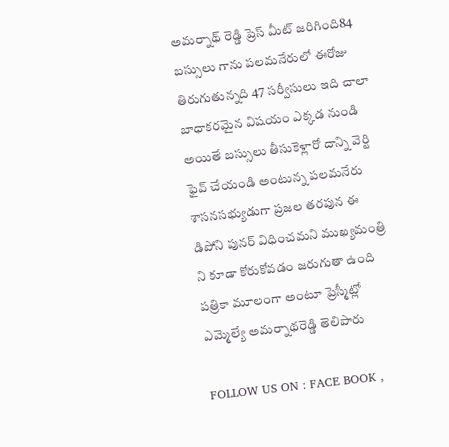అమర్నాథ్ రెడ్డి ప్రెస్ మీట్ జరిగింది84 బస్సులు గాను పలమనేరులో ఈరోజు తిరుగుతున్నది 47 సర్వీసులు ఇది చాలా బాధాకరమైన విషయం ఎక్కడ నుండి అయితే బస్సులు తీసుకెళ్లారో దాన్ని వెర్టి ఫైవ్ చేయండి అంటున్న పలమనేరు శాసనసభ్యుడుగా ప్రజల తరపున ఈ డిపోని పునర్ విధించమని ముఖ్యమంత్రి ని కూడా కోరుకోవడం జరుగుతా ఉంది పత్రికా మూలంగా అంటూ ప్రెస్మీట్లో ఎమ్మెల్యే అమర్నాథరెడ్డి తెలిపారు

FOLLOW US ON : FACE BOOK ,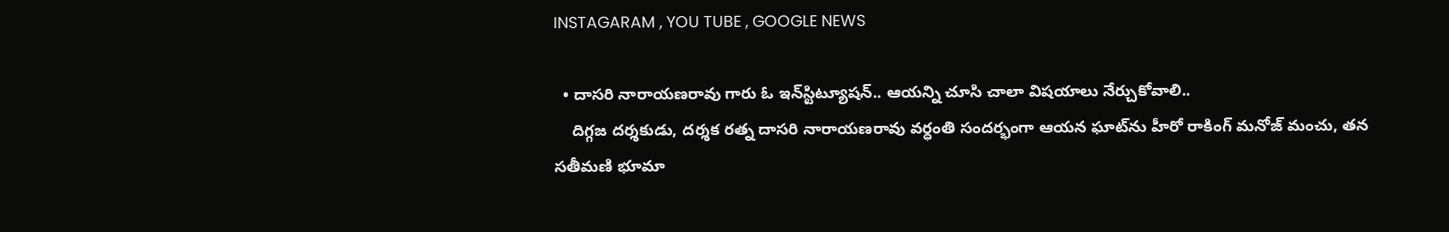INSTAGARAM , YOU TUBE , GOOGLE NEWS

  • దాస‌రి నారాయ‌ణ‌రావు గారు ఓ ఇన్‌స్టిట్యూష‌న్‌.. ఆయ‌న్ని చూసి చాలా విష‌యాలు నేర్చుకోవాలి..
    దిగ్గజ దర్శకుడు, దర్శక రత్న దాసరి నారాయణరావు వ‌ర్ధంతి సంద‌ర్భంగా ఆయ‌న ఘాట్‌ను హీరో రాకింగ్ మ‌నోజ్ మంచు, త‌న స‌తీమ‌ణి భూమా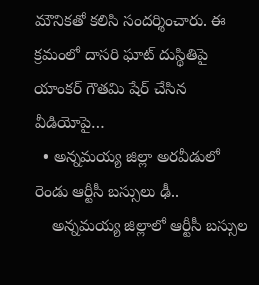మౌనిక‌తో క‌లిసి సంద‌ర్శించారు. ఈ క్ర‌మంలో దాస‌రి ఘాట్ దుస్థితిపై యాంక‌ర్ గౌత‌మి షేర్ చేసిన వీడియోపై…
  • అన్నమయ్య జిల్లా అరవీడులో రెండు ఆర్టీసీ బస్సులు ఢీ..
    అన్నమయ్య జిల్లాలో ఆర్టీసీ బస్సుల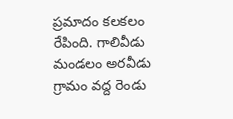ప్రమాదం కలకలం రేపింది. గాలివీడు మండలం అరవీడు గ్రామం వద్ద రెండు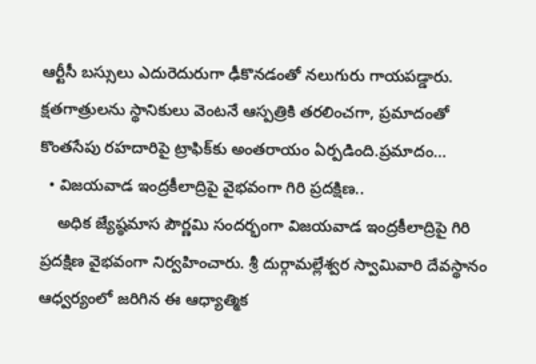ఆర్టీసీ బస్సులు ఎదురెదురుగా ఢీకొనడంతో నలుగురు గాయపడ్డారు. క్షతగాత్రులను స్థానికులు వెంటనే ఆస్పత్రికి తరలించగా, ప్రమాదంతో కొంతసేపు రహదారిపై ట్రాఫిక్‌కు అంతరాయం ఏర్పడింది.ప్రమాదం…
  • విజయవాడ ఇంద్రకీలాద్రిపై వైభవంగా గిరి ప్రదక్షిణ..
    అధిక జ్యేష్ఠమాస పౌర్ణమి సందర్భంగా విజయవాడ ఇంద్రకీలాద్రిపై గిరి ప్రదక్షిణ వైభవంగా నిర్వహించారు. శ్రీ దుర్గామల్లేశ్వర స్వామివారి దేవస్థానం ఆధ్వర్యంలో జరిగిన ఈ ఆధ్యాత్మిక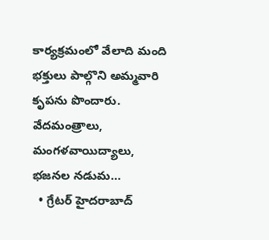కార్యక్రమంలో వేలాది మంది భక్తులు పాల్గొని అమ్మవారి కృపను పొందారు. వేదమంత్రాలు, మంగళవాయిద్యాలు, భజనల నడుమ…
  • గ్రేటర్ హైదరాబాద్‌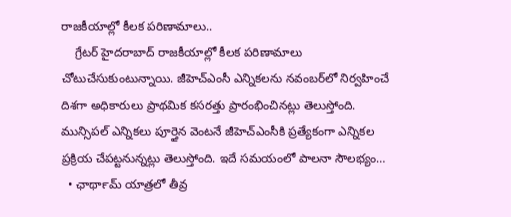రాజకీయాల్లో కీలక పరిణామాలు..
    గ్రేటర్ హైదరాబాద్ రాజకీయాల్లో కీలక పరిణామాలు చోటుచేసుకుంటున్నాయి. జీహెచ్‌ఎంసీ ఎన్నికలను నవంబర్‌లో నిర్వహించే దిశగా అధికారులు ప్రాథమిక కసరత్తు ప్రారంభించినట్లు తెలుస్తోంది. మున్సిపల్ ఎన్నికలు పూర్తైన వెంటనే జీహెచ్‌ఎంసీకి ప్రత్యేకంగా ఎన్నికల ప్రక్రియ చేపట్టనున్నట్లు తెలుస్తోంది. ఇదే సమయంలో పాలనా సౌలభ్యం…
  • ఛార్‍థామ్ యాత్రలో తీవ్ర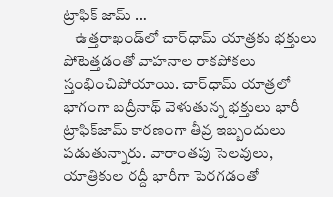ట్రాఫిక్ జామ్ …
    ఉత్తరాఖండ్‌లో చార్‌ధామ్ యాత్రకు భక్తులు పోటెత్తడంతో వాహనాల రాకపోకలు స్తంభించిపోయాయి. చార్‌ధామ్‌ యాత్రలో భాగంగా బద్రీనాథ్‌ వెళుతున్న భక్తులు భారీ ట్రాఫిక్‌జామ్‌ కారణంగా తీవ్ర ఇబ్బందులు పడుతున్నారు. వారాంతపు సెలవులు, యాత్రికుల రద్దీ భారీగా పెరగడంతో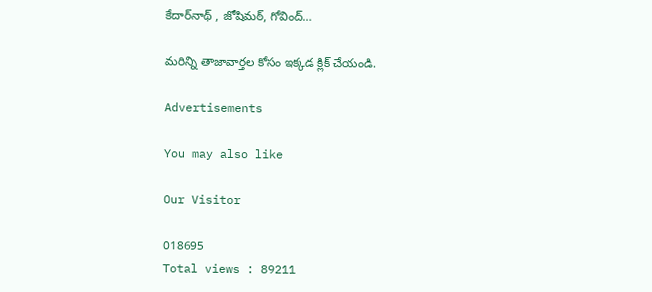కేదార్‌నాథ్ , జోషిమఠ్, గోవింద్‌…

మరిన్ని తాజావార్తల కోసం ఇక్కడ క్లిక్ చేయండి.

Advertisements

You may also like

Our Visitor

018695
Total views : 89211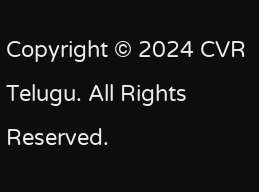Copyright © 2024 CVR Telugu. All Rights Reserved.